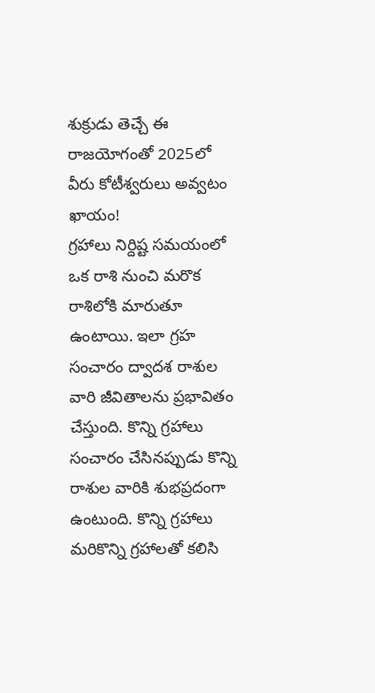శుక్రుడు తెచ్చే ఈ రాజయోగంతో 2025లో వీరు కోటీశ్వరులు అవ్వటం ఖాయం!
గ్రహాలు నిర్దిష్ట సమయంలో ఒక రాశి నుంచి మరొక రాశిలోకి మారుతూ ఉంటాయి. ఇలా గ్రహ సంచారం ద్వాదశ రాశుల వారి జీవితాలను ప్రభావితం చేస్తుంది. కొన్ని గ్రహాలు సంచారం చేసినప్పుడు కొన్ని రాశుల వారికి శుభప్రదంగా ఉంటుంది. కొన్ని గ్రహాలు మరికొన్ని గ్రహాలతో కలిసి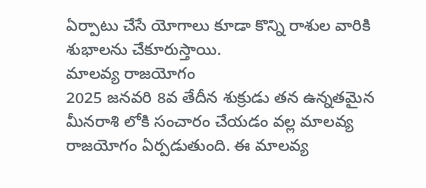ఏర్పాటు చేసే యోగాలు కూడా కొన్ని రాశుల వారికి శుభాలను చేకూరుస్తాయి.
మాలవ్య రాజయోగం
2025 జనవరి 8వ తేదీన శుక్రుడు తన ఉన్నతమైన మీనరాశి లోకి సంచారం చేయడం వల్ల మాలవ్య రాజయోగం ఏర్పడుతుంది. ఈ మాలవ్య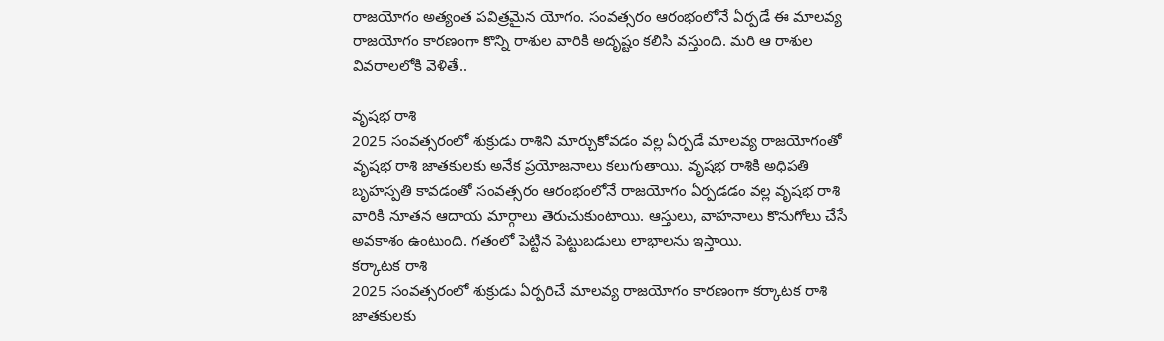రాజయోగం అత్యంత పవిత్రమైన యోగం. సంవత్సరం ఆరంభంలోనే ఏర్పడే ఈ మాలవ్య రాజయోగం కారణంగా కొన్ని రాశుల వారికి అదృష్టం కలిసి వస్తుంది. మరి ఆ రాశుల వివరాలలోకి వెళితే..

వృషభ రాశి
2025 సంవత్సరంలో శుక్రుడు రాశిని మార్చుకోవడం వల్ల ఏర్పడే మాలవ్య రాజయోగంతో వృషభ రాశి జాతకులకు అనేక ప్రయోజనాలు కలుగుతాయి. వృషభ రాశికి అధిపతి బృహస్పతి కావడంతో సంవత్సరం ఆరంభంలోనే రాజయోగం ఏర్పడడం వల్ల వృషభ రాశి వారికి నూతన ఆదాయ మార్గాలు తెరుచుకుంటాయి. ఆస్తులు, వాహనాలు కొనుగోలు చేసే అవకాశం ఉంటుంది. గతంలో పెట్టిన పెట్టుబడులు లాభాలను ఇస్తాయి.
కర్కాటక రాశి
2025 సంవత్సరంలో శుక్రుడు ఏర్పరిచే మాలవ్య రాజయోగం కారణంగా కర్కాటక రాశి జాతకులకు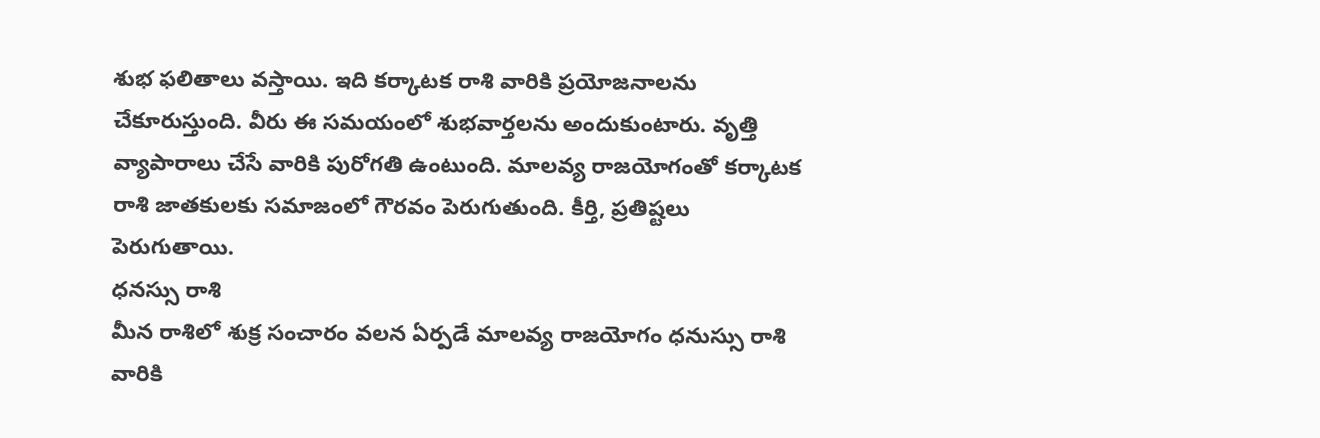శుభ ఫలితాలు వస్తాయి. ఇది కర్కాటక రాశి వారికి ప్రయోజనాలను చేకూరుస్తుంది. వీరు ఈ సమయంలో శుభవార్తలను అందుకుంటారు. వృత్తి వ్యాపారాలు చేసే వారికి పురోగతి ఉంటుంది. మాలవ్య రాజయోగంతో కర్కాటక రాశి జాతకులకు సమాజంలో గౌరవం పెరుగుతుంది. కీర్తి, ప్రతిష్టలు పెరుగుతాయి.
ధనస్సు రాశి
మీన రాశిలో శుక్ర సంచారం వలన ఏర్పడే మాలవ్య రాజయోగం ధనుస్సు రాశి వారికి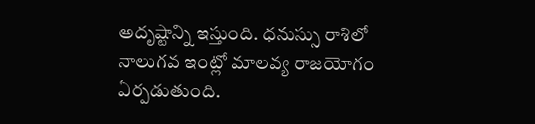అదృష్టాన్ని ఇస్తుంది. ధనుస్సు రాశిలో నాలుగవ ఇంట్లో మాలవ్య రాజయోగం ఏర్పడుతుంది.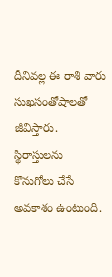దీనివల్ల ఈ రాశి వారు సుఖసంతోషాలతో జీవిస్తారు. స్థిరాస్తులను కొనుగోలు చేసే అవకాశం ఉంటుంది.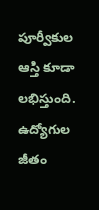పూర్వీకుల ఆస్తి కూడా లభిస్తుంది. ఉద్యోగుల జీతం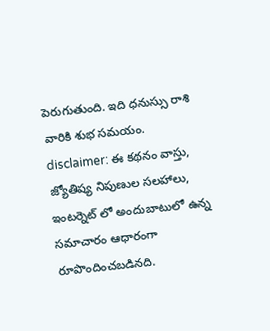పెరుగుతుంది. ఇది ధనుస్సు రాశి వారికి శుభ సమయం.
disclaimer: ఈ కథనం వాస్తు, జ్యోతిష్య నిపుణుల సలహాలు, ఇంటర్నెట్ లో అందుబాటులో ఉన్న సమాచారం ఆధారంగా రూపొందించబడినది.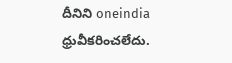దీనిని oneindia ధ్రువీకరించలేదు.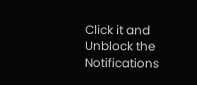Click it and Unblock the Notifications